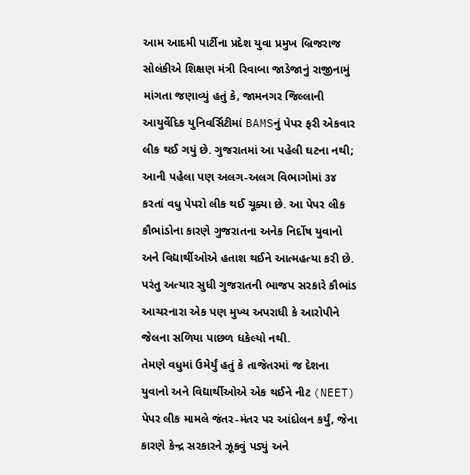આમ આદમી પાર્ટીના પ્રદેશ યુવા પ્રમુખ બ્રિજરાજ સોલંકીએ શિક્ષણ મંત્રી રિવાબા જાડેજાનું રાજીનામું માંગતા જણાવ્યું હતું કે, જામનગર જિલ્લાની આયુર્વેદિક યુનિવર્સિટીમાં BAMSનું પેપર ફરી એકવાર લીક થઈ ગયું છે. ગુજરાતમાં આ પહેલી ઘટના નથી; આની પહેલા પણ અલગ-અલગ વિભાગોમાં ૩૪ કરતાં વધુ પેપરો લીક થઈ ચૂક્યા છે. આ પેપર લીક કૌભાંડોના કારણે ગુજરાતના અનેક નિર્દોષ યુવાનો અને વિદ્યાર્થીઓએ હતાશ થઈને આત્મહત્યા કરી છે. પરંતુ અત્યાર સુધી ગુજરાતની ભાજપ સરકારે કૌભાંડ આચરનારા એક પણ મુખ્ય અપરાધી કે આરોપીને જેલના સળિયા પાછળ ધકેલ્યો નથી.
તેમણે વધુમાં ઉમેર્યું હતું કે તાજેતરમાં જ દેશના યુવાનો અને વિદ્યાર્થીઓએ એક થઈને નીટ (NEET) પેપર લીક મામલે જંતર-મંતર પર આંદોલન કર્યું, જેના કારણે કેન્દ્ર સરકારને ઝૂકવું પડ્યું અને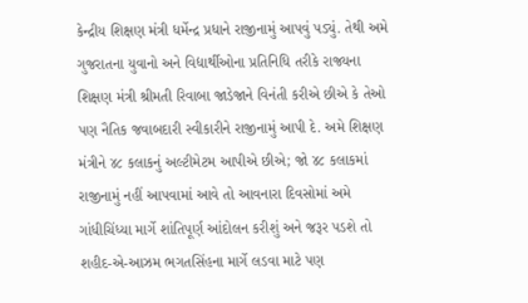કેન્દ્રીય શિક્ષણ મંત્રી ધર્મેન્દ્ર પ્રધાને રાજીનામું આપવું પડ્યું. તેથી અમે ગુજરાતના યુવાનો અને વિદ્યાર્થીઓના પ્રતિનિધિ તરીકે રાજ્યના શિક્ષણ મંત્રી શ્રીમતી રિવાબા જાડેજાને વિનંતી કરીએ છીએ કે તેઓ પણ નૈતિક જવાબદારી સ્વીકારીને રાજીનામું આપી દે. અમે શિક્ષણ મંત્રીને ૪૮ કલાકનું અલ્ટીમેટમ આપીએ છીએ; જો ૪૮ કલાકમાં રાજીનામું નહીં આપવામાં આવે તો આવનારા દિવસોમાં અમે ગાંધીચિંધ્યા માર્ગે શાંતિપૂર્ણ આંદોલન કરીશું અને જરૂર પડશે તો શહીદ-એ-આઝમ ભગતસિંહના માર્ગે લડવા માટે પણ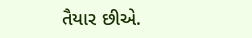તૈયાર છીએ.